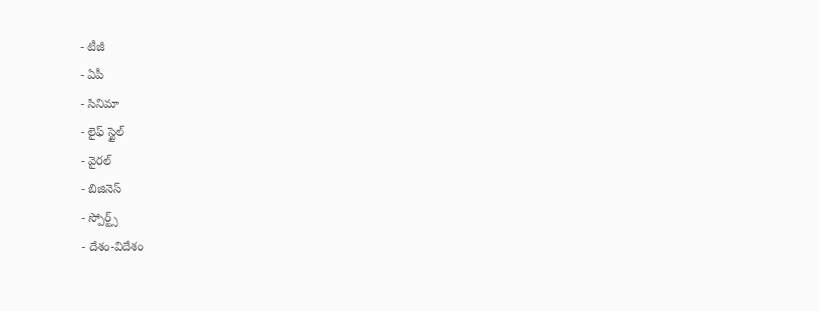- టీజీ
- ఏపీ
- సినిమా
- లైఫ్ స్టైల్
- వైరల్
- బిజినెస్
- స్పోర్ట్స్
- దేశం-విదేశం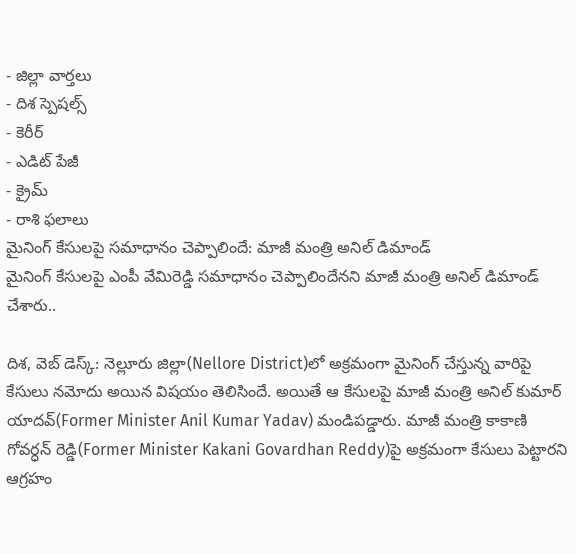- జిల్లా వార్తలు
- దిశ స్పెషల్స్
- కెరీర్
- ఎడిట్ పేజీ
- క్రైమ్
- రాశి ఫలాలు
మైనింగ్ కేసులపై సమాధానం చెప్పాలిందే: మాజీ మంత్రి అనిల్ డిమాండ్
మైనింగ్ కేసులపై ఎంపీ వేమిరెడ్డి సమాధానం చెప్పాలిందేనని మాజీ మంత్రి అనిల్ డిమాండ్ చేశారు..

దిశ, వెబ్ డెస్క్: నెల్లూరు జిల్లా(Nellore District)లో అక్రమంగా మైనింగ్ చేస్తున్న వారిపై కేసులు నమోదు అయిన విషయం తెలిసిందే. అయితే ఆ కేసులపై మాజీ మంత్రి అనిల్ కుమార్ యాదవ్(Former Minister Anil Kumar Yadav) మండిపడ్డారు. మాజీ మంత్రి కాకాణి గోవర్ధన్ రెడ్డి(Former Minister Kakani Govardhan Reddy)పై అక్రమంగా కేసులు పెట్టారని ఆగ్రహం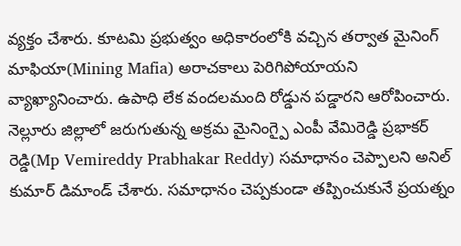వ్యక్తం చేశారు. కూటమి ప్రభుత్వం అధికారంలోకి వచ్చిన తర్వాత మైనింగ్ మాఫియా(Mining Mafia) అరాచకాలు పెరిగిపోయాయని వ్యాఖ్యానించారు. ఉపాధి లేక వందలమంది రోడ్డున పడ్డారని ఆరోపించారు. నెల్లూరు జిల్లాలో జరుగుతున్న అక్రమ మైనింగ్పై ఎంపీ వేమిరెడ్డి ప్రభాకర్ రెడ్డి(Mp Vemireddy Prabhakar Reddy) సమాధానం చెప్పాలని అనిల్ కుమార్ డిమాండ్ చేశారు. సమాధానం చెప్పకుండా తప్పించుకునే ప్రయత్నం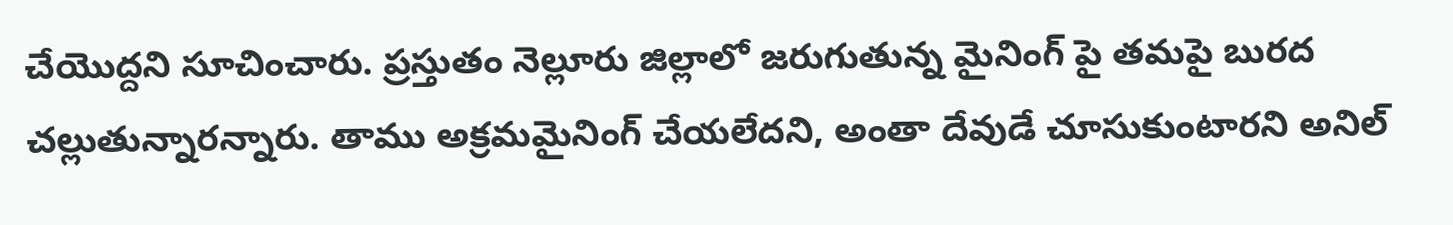చేయొద్దని సూచించారు. ప్రస్తుతం నెల్లూరు జిల్లాలో జరుగుతున్న మైనింగ్ పై తమపై బురద చల్లుతున్నారన్నారు. తాము అక్రమమైనింగ్ చేయలేదని, అంతా దేవుడే చూసుకుంటారని అనిల్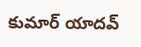కుమార్ యాదవ్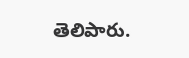తెలిపారు.